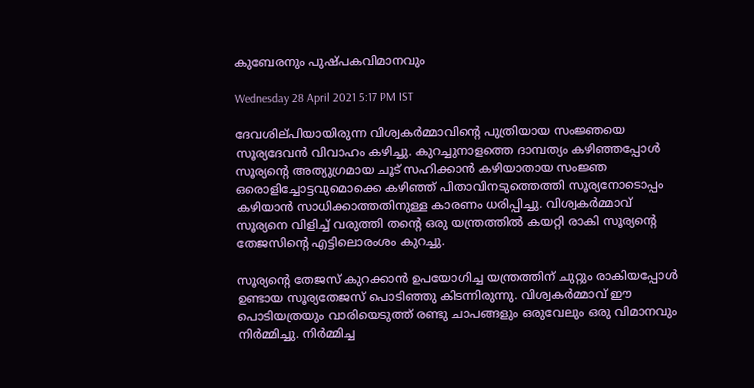കുബേരനും പുഷ്‌പകവിമാനവും

Wednesday 28 April 2021 5:17 PM IST

ദേവശില്‌പിയായിരുന്ന വിശ്വകർമ്മാവിന്റെ പുത്രിയായ സംജ്ഞയെ സൂര്യദേവൻ വിവാഹം കഴിച്ചു. കുറച്ചുനാളത്തെ ദാമ്പത്യം കഴിഞ്ഞപ്പോൾ സൂര്യന്റെ അത്യുഗ്രമായ ചൂട് സഹിക്കാൻ കഴിയാതായ സംജ്ഞ ഒരൊളിച്ചോട്ടവുമൊക്കെ കഴിഞ്ഞ് പിതാവിനടുത്തെത്തി സൂര്യനോടൊപ്പം കഴിയാൻ സാധിക്കാത്തതിനുള്ള കാരണം ധരിപ്പിച്ചു. വിശ്വകർമ്മാവ് സൂര്യനെ വിളിച്ച് വരുത്തി തന്റെ ഒരു യന്ത്രത്തിൽ കയറ്റി രാകി സൂര്യന്റെ തേജസിന്റെ എട്ടിലൊരംശം കുറച്ചു.

സൂര്യന്റെ തേജസ് കുറക്കാൻ ഉപയോഗിച്ച യന്ത്രത്തിന് ചുറ്റും രാകിയപ്പോൾ ഉണ്ടായ സൂര്യതേജസ് പൊടിഞ്ഞു കിടന്നിരുന്നു. വിശ്വകർമ്മാവ് ഈ പൊടിയത്രയും വാരിയെടുത്ത് രണ്ടു ചാപങ്ങളും ഒരുവേലും ഒരു വിമാനവും നിർമ്മിച്ചു. നിർമ്മിച്ച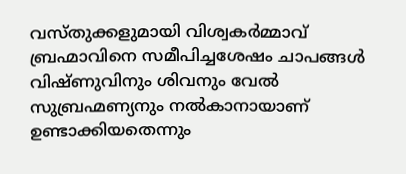വസ്‌തുക്കളുമായി വിശ്വകർമ്മാവ് ബ്രഹ്മാവിനെ സമീപിച്ചശേഷം ചാപങ്ങൾ വിഷ്‌ണുവിനും ശിവനും വേൽ സുബ്രഹ്മണ്യനും നൽകാനായാണ് ഉണ്ടാക്കിയതെന്നും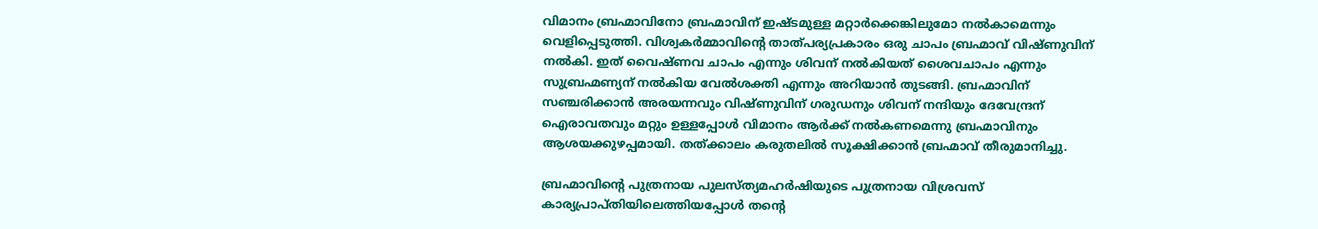വിമാനം ബ്രഹ്മാവിനോ ബ്രഹ്മാവിന് ഇഷ്ടമുള്ള മറ്റാർക്കെങ്കിലുമോ നൽകാമെന്നും വെളിപ്പെടുത്തി. വിശ്വകർമ്മാവിന്റെ താത്പര്യപ്രകാരം ഒരു ചാപം ബ്രഹ്മാവ് വിഷ്‌ണുവിന് നൽകി. ഇത് വൈഷ്‌ണവ ചാപം എന്നും ശിവന് നൽകിയത് ശൈവചാപം എന്നും സുബ്രഹ്മണ്യന് നൽകിയ വേൽശക്തി എന്നും അറിയാൻ തുടങ്ങി. ബ്രഹ്മാവിന് സഞ്ചരിക്കാൻ അരയന്നവും വിഷ്‌ണുവിന് ഗരുഡനും ശിവന് നന്ദിയും ദേവേന്ദ്രന് ഐരാവതവും മറ്റും ഉള്ളപ്പോൾ വിമാനം ആർക്ക് നൽകണമെന്നു ബ്രഹ്മാവിനും ആശയക്കുഴപ്പമായി. തത്ക്കാലം കരുതലിൽ സൂക്ഷിക്കാൻ ബ്രഹ്മാവ് തീരുമാനിച്ചു.

ബ്രഹ്മാവിന്റെ പുത്രനായ പുലസ്‌ത്യമഹർഷിയുടെ പുത്രനായ വിശ്രവസ് കാര്യപ്രാപ്‌തിയിലെത്തിയപ്പോൾ തന്റെ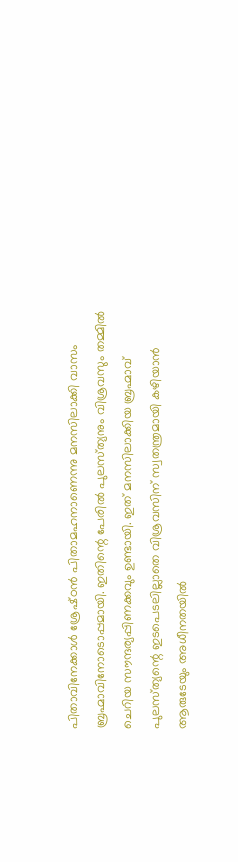പിതാവിനേക്കാൾ ശ്രേഷ്‌ഠൻ പിതാമഹനാണെന്നു മനസിലാക്കി വാസം ബ്രഹ്മാവിനോടൊപ്പമായി. ഇതിന്റെ പേരിൽ പുലസ്‌ത്യനും വിശ്രവസും തമ്മിൽ ചെറിയ സൗന്ദര്യപ്പിണക്കവും ഉണ്ടായി. ഇത് മനസിലാക്കിയ ബ്രഹ്മാവ് പുലസ്‌ത്യന്റെ ഇടപെടലില്ലാതെ വിശ്രവസിന് സ്വതന്ത്രമായി കഴിയാൻ ആരുടേയും അധീനതയിൽ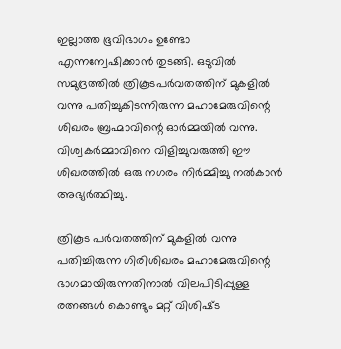ഇല്ലാത്ത ഭൂവിഭാഗം ഉണ്ടോ എന്നന്വേഷിക്കാൻ തുടങ്ങി. ഒടുവിൽ സമുദ്രത്തിൽ ത്രികൂടപർവതത്തിന് മുകളിൽ വന്നു പതിച്ചുകിടന്നിരുന്ന മഹാമേരുവിന്റെ ശിഖരം ബ്രഹ്മാവിന്റെ ഓർമ്മയിൽ വന്നു. വിശ്വകർമ്മാവിനെ വിളിച്ചുവരുത്തി ഈ ശിഖരത്തിൽ ഒരു നഗരം നിർമ്മിച്ചു നൽകാൻ അഭ്യർത്ഥിച്ചു.

ത്രികൂട പർവതത്തിന് മുകളിൽ വന്നു പതിച്ചിരുന്ന ഗിരിശിഖരം മഹാമേരുവിന്റെ ഭാഗമായിരുന്നതിനാൽ വിലപിടിപ്പുള്ള രത്നങ്ങൾ കൊണ്ടും മറ്റ് വിശിഷ്‌ട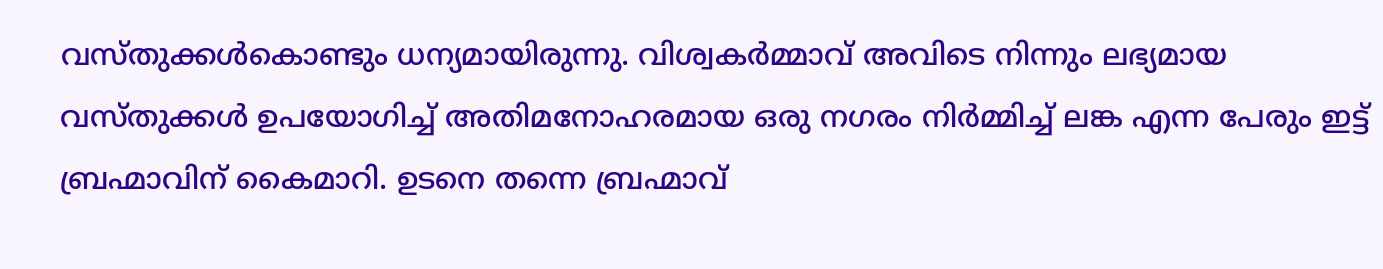വസ്‌തുക്കൾകൊണ്ടും ധന്യമായിരുന്നു. വിശ്വകർമ്മാവ് അവിടെ നിന്നും ലഭ്യമായ വസ്‌തുക്കൾ ഉപയോഗിച്ച് അതിമനോഹരമായ ഒരു നഗരം നിർമ്മിച്ച് ലങ്ക എന്ന പേരും ഇട്ട് ബ്രഹ്മാവിന് കൈമാറി. ഉടനെ തന്നെ ബ്രഹ്മാവ്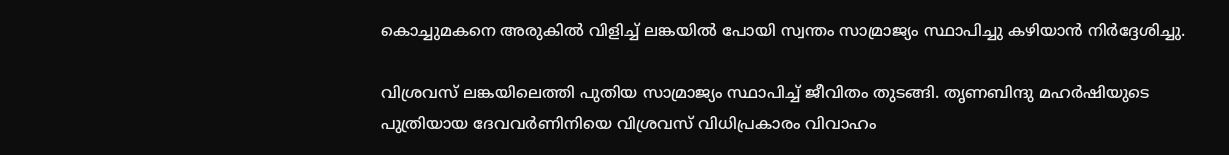കൊച്ചുമകനെ അരുകിൽ വിളിച്ച് ലങ്കയിൽ പോയി സ്വന്തം സാമ്രാജ്യം സ്ഥാപിച്ചു കഴിയാൻ നിർദ്ദേശിച്ചു.

വിശ്രവസ് ലങ്കയിലെത്തി പുതിയ സാമ്രാജ്യം സ്ഥാപിച്ച് ജീവിതം തുടങ്ങി. തൃണബിന്ദു മഹർഷിയുടെ പുത്രിയായ ദേവവർണിനിയെ വിശ്രവസ് വിധിപ്രകാരം വിവാഹം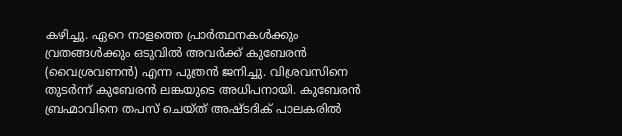കഴിച്ചു. ഏറെ നാളത്തെ പ്രാർത്ഥനകൾക്കും വ്രതങ്ങൾക്കും ഒടുവിൽ അവർക്ക് കുബേരൻ (വൈശ്രവണൻ) എന്ന പുത്രൻ ജനിച്ചു. വിശ്രവസിനെ തുടർന്ന് കുബേരൻ ലങ്കയുടെ അധിപനായി. കുബേരൻ ബ്രഹ്മാവിനെ തപസ് ചെയ്‌ത് അഷ്‌ടദിക് പാലകരിൽ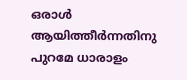ഒരാൾ ആയിത്തീർന്നതിനു പുറമേ ധാരാളം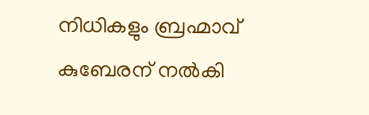നിധികളും ബ്രഹ്മാവ് കുബേരന് നൽകി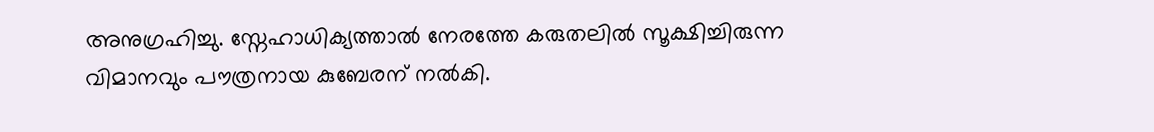അനുഗ്രഹിച്ചു. സ്നേഹാധിക്യത്താൽ നേരത്തേ കരുതലിൽ സൂക്ഷിച്ചിരുന്ന വിമാനവും പൗത്രനായ കുബേരന് നൽകി.